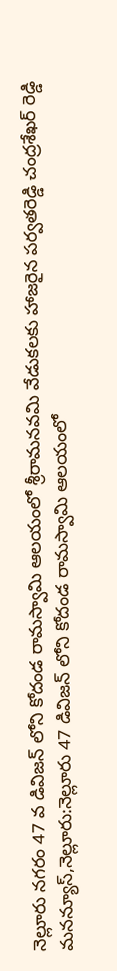నెల్లూరు నగరం 47 వ డివిజన్ లోని కోదండ రామస్వామి ఆలయంలో శ్రీరామనవమి వేడుకలకు హాజరైన పర్వతరెడ్డి చంద్రశేఖర్ రెడ్డి
మనన్యూస్,నెల్లూరు:నెల్లూరు 47 డివిజన్ లోని కోదండ రామస్వామి ఆలయంలో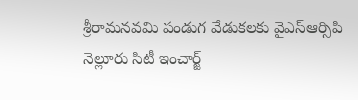శ్రీరామనవమి పండుగ వేడుకలకు వైఎస్ఆర్సిపి నెల్లూరు సిటీ ఇంచార్జ్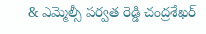& ఎమ్మెల్సీ పర్వత రెడ్డి చంద్రశేఖర్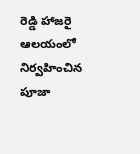రెడ్డి హాజరై ఆలయంలో నిర్వహించిన పూజా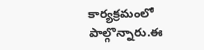కార్యక్రమంలో పాల్గొన్నారు.ఈ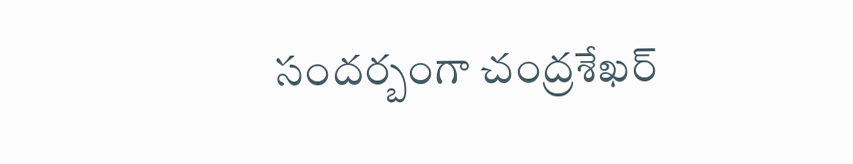సందర్బంగా చంద్రశేఖర్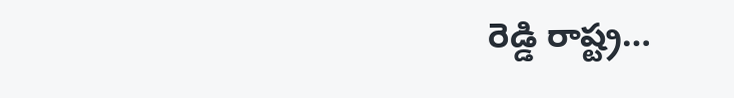రెడ్డి రాష్ట్ర…